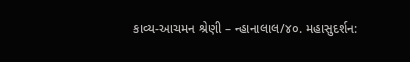કાવ્ય-આચમન શ્રેણી – ન્હાનાલાલ/૪૦. મહાસુદર્શન: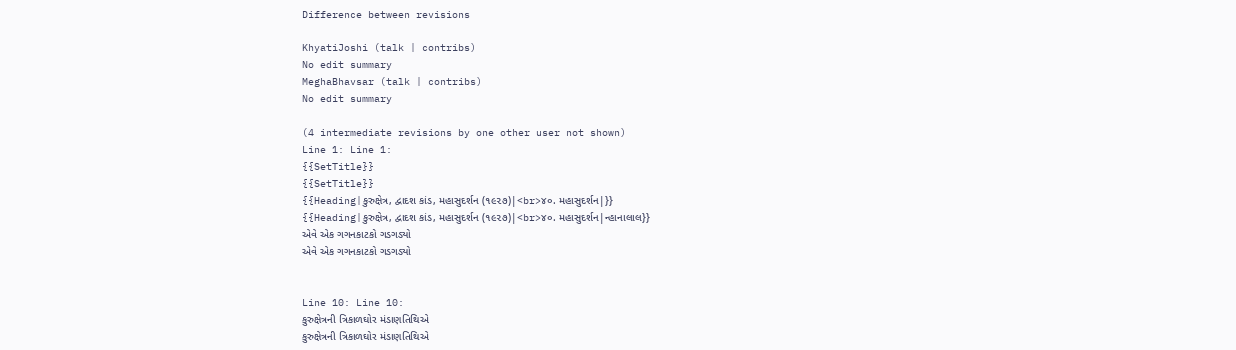Difference between revisions

KhyatiJoshi (talk | contribs)
No edit summary
MeghaBhavsar (talk | contribs)
No edit summary

(4 intermediate revisions by one other user not shown)
Line 1: Line 1:
{{SetTitle}}
{{SetTitle}}
{{Heading|કુરુક્ષેત્ર, દ્વાદશ કાંડ, મહાસુદર્શન (૧૯૨૭)|<br>૪૦. મહાસુદર્શન|}}
{{Heading|કુરુક્ષેત્ર, દ્વાદશ કાંડ, મહાસુદર્શન (૧૯૨૭)|<br>૪૦. મહાસુદર્શન|ન્હાનાલાલ}}
એવે એક ગગનકાટકો ગડગડ્યો
એવે એક ગગનકાટકો ગડગડ્યો


Line 10: Line 10:
કુરુક્ષેત્રની ત્રિકાળઘોર મંડાણતિથિએ
કુરુક્ષેત્રની ત્રિકાળઘોર મંડાણતિથિએ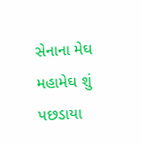સેનાના મેઘ મહામેઘ શું પછડાયા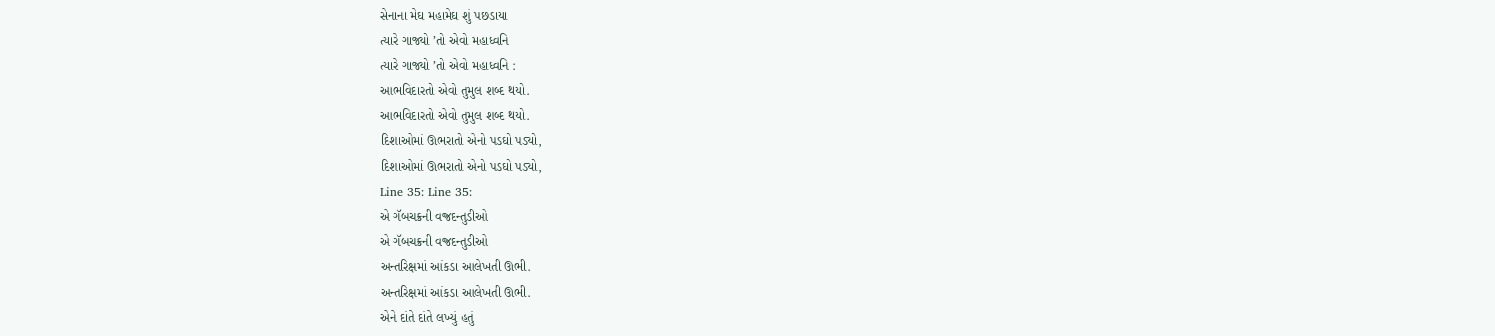સેનાના મેઘ મહામેઘ શું પછડાયા
ત્યારે ગાજ્યો ’તો એવો મહાધ્વનિ
ત્યારે ગાજ્યો ’તો એવો મહાધ્વનિ :
આભવિદારતો એવો તુમુલ શબ્દ થયો.
આભવિદારતો એવો તુમુલ શબ્દ થયો.
દિશાઓમાં ઊભરાતો એનો પડઘો પડ્યો,
દિશાઓમાં ઊભરાતો એનો પડઘો પડ્યો,
Line 35: Line 35:
એ ગૅબચક્રની વજ્રદન્તુડીઓ
એ ગૅબચક્રની વજ્રદન્તુડીઓ
અન્તરિક્ષમાં આંકડા આલેખતી ઊભી.
અન્તરિક્ષમાં આંકડા આલેખતી ઊભી.
એને દાંતે દાંતે લખ્યું હતું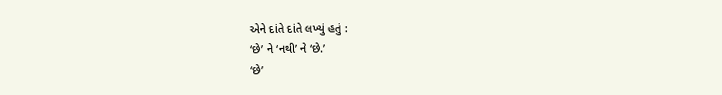એને દાંતે દાંતે લખ્યું હતું :
‘છે’ ને ‘નથી’ ને ‘છે.’
‘છે’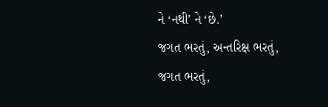ને ‘નથી’ ને ‘છે.’
જગત ભરતું, અન્તરિક્ષ ભરતું,
જગત ભરતું,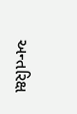અન્તરિક્ષ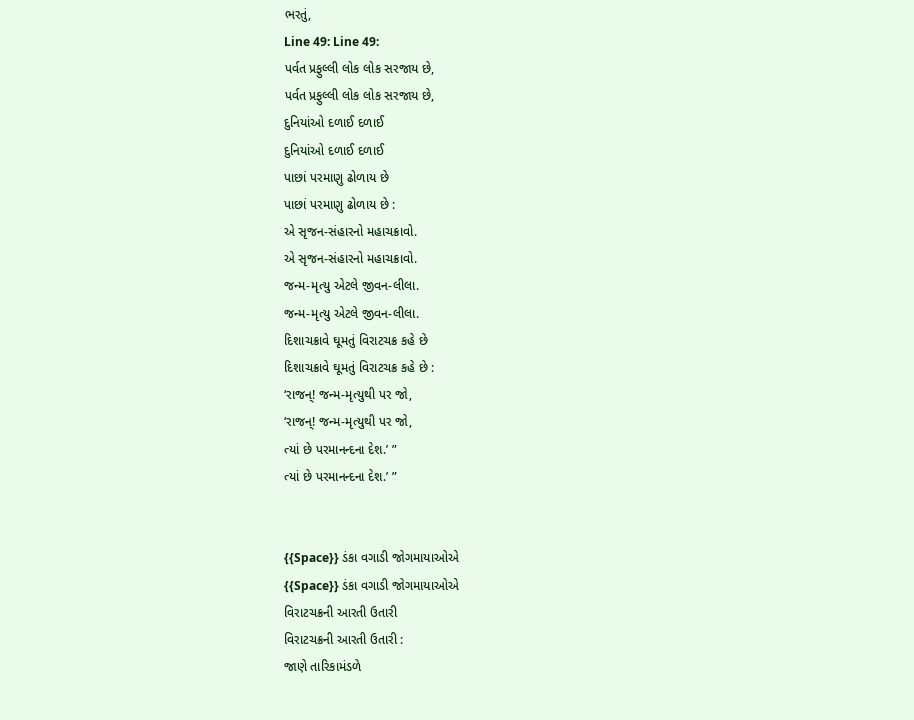ભરતું,
Line 49: Line 49:
પર્વત પ્રફુલ્લી લોક લોક સરજાય છે,
પર્વત પ્રફુલ્લી લોક લોક સરજાય છે,
દુનિયાંઓ દળાઈ દળાઈ
દુનિયાંઓ દળાઈ દળાઈ
પાછાં પરમાણુ ઢોળાય છે
પાછાં પરમાણુ ઢોળાય છે :
એ સૃજન-સંહારનો મહાચક્રાવો.
એ સૃજન-સંહારનો મહાચક્રાવો.
જન્મ-મૃત્યુ એટલે જીવન-લીલા.
જન્મ-મૃત્યુ એટલે જીવન-લીલા.
દિશાચક્રાવે ઘૂમતું વિરાટચક્ર કહે છે
દિશાચક્રાવે ઘૂમતું વિરાટચક્ર કહે છે :
‘રાજન્! જન્મ-મૃત્યુથી પર જો,
‘રાજન્! જન્મ-મૃત્યુથી પર જો,
ત્યાં છે પરમાનન્દના દેશ.’ ”
ત્યાં છે પરમાનન્દના દેશ.’ ”


{{Space}} ડંકા વગાડી જોગમાયાઓએ
{{Space}} ડંકા વગાડી જોગમાયાઓએ
વિરાટચક્રની આરતી ઉતારી
વિરાટચક્રની આરતી ઉતારી :
જાણે તારિકામંડળે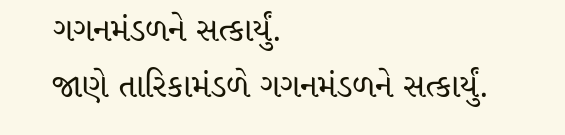ગગનમંડળને સત્કાર્યું.
જાણે તારિકામંડળે ગગનમંડળને સત્કાર્યું.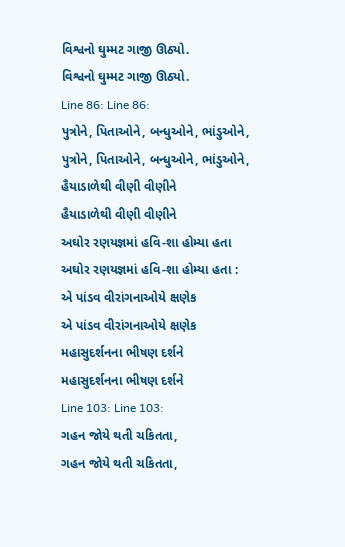વિશ્વનો ઘુમ્મટ ગાજી ઊઠ્યો.
વિશ્વનો ઘુમ્મટ ગાજી ઊઠ્યો.
Line 86: Line 86:
પુત્રોને, પિતાઓને, બન્ધુઓને, ભાંડુઓને,
પુત્રોને, પિતાઓને, બન્ધુઓને, ભાંડુઓને,
હૈયાડાળેથી વીણી વીણીને
હૈયાડાળેથી વીણી વીણીને
અઘોર રણયજ્ઞમાં હવિ-શા હોમ્યા હતા
અઘોર રણયજ્ઞમાં હવિ-શા હોમ્યા હતા :
એ પાંડવ વીરાંગનાઓયે ક્ષણેક
એ પાંડવ વીરાંગનાઓયે ક્ષણેક
મહાસુદર્શનના ભીષણ દર્શને
મહાસુદર્શનના ભીષણ દર્શને
Line 103: Line 103:
ગહન જોયે થતી ચકિતતા,
ગહન જોયે થતી ચકિતતા,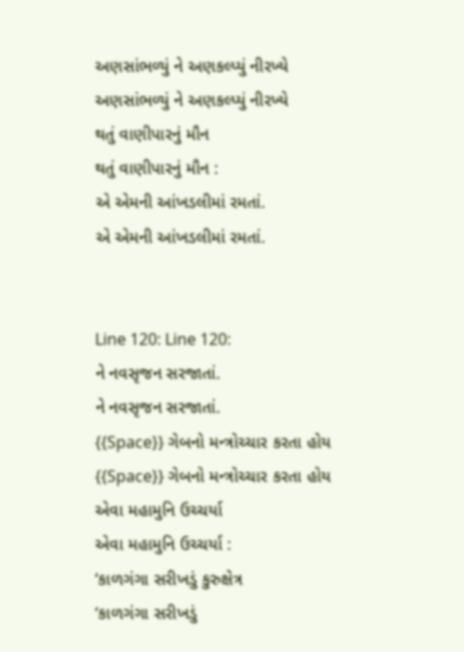અણસાંભળ્યું ને અણકલ્પ્યું નીરખ્યે
અણસાંભળ્યું ને અણકલ્પ્યું નીરખ્યે
થતું વાણીપારનું મૌન
થતું વાણીપારનું મૌન :
એ એમની આંખડલીમાં રમતાં.
એ એમની આંખડલીમાં રમતાં.


Line 120: Line 120:
ને નવસૃજન સરજાતાં.
ને નવસૃજન સરજાતાં.
{{Space}} ગેબનો મન્ત્રોચ્ચાર કરતા હોય
{{Space}} ગેબનો મન્ત્રોચ્ચાર કરતા હોય
એવા મહામુનિ ઉચ્ચર્યા
એવા મહામુનિ ઉચ્ચર્યા :
‘કાળગંગા સરીખડું કુરુક્ષેત્ર
‘કાળગંગા સરીખડું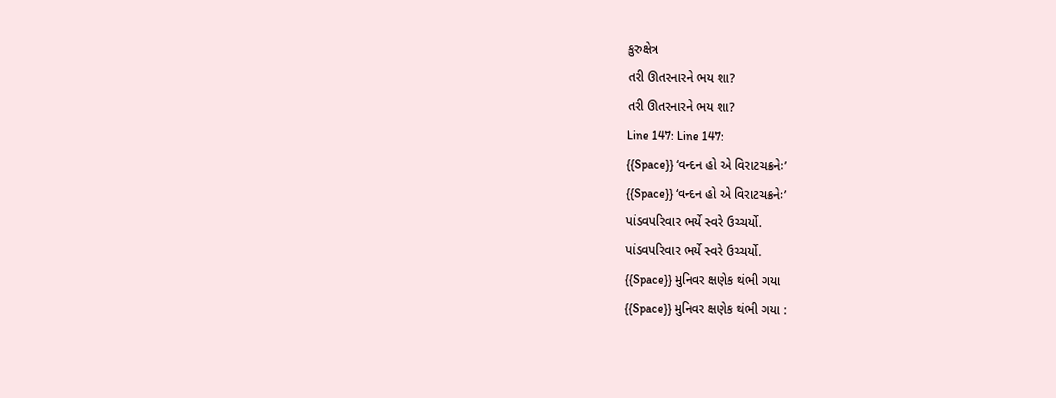કુરુક્ષેત્ર
તરી ઊતરનારને ભય શા?
તરી ઊતરનારને ભય શા?
Line 147: Line 147:
{{Space}} ‘વન્દન હો એ વિરાટચક્રનેઃ’
{{Space}} ‘વન્દન હો એ વિરાટચક્રનેઃ’
પાંડવપરિવાર ભર્યે સ્વરે ઉચ્ચર્યો.
પાંડવપરિવાર ભર્યે સ્વરે ઉચ્ચર્યો.
{{Space}} મુનિવર ક્ષણેક થંભી ગયા
{{Space}} મુનિવર ક્ષણેક થંભી ગયા :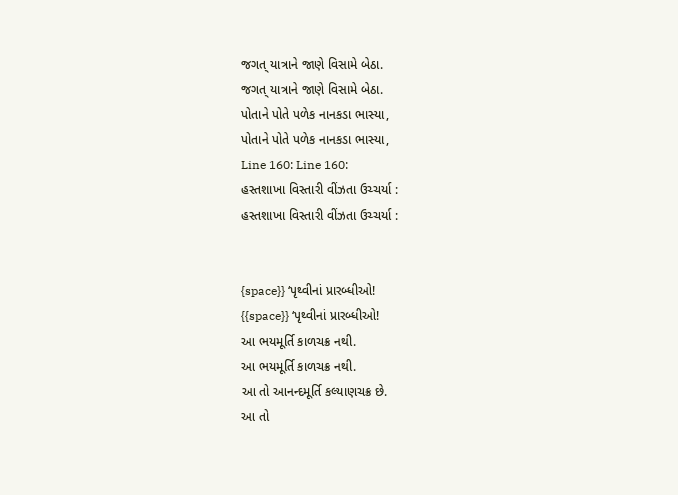જગત્ યાત્રાને જાણે વિસામે બેઠા.
જગત્ યાત્રાને જાણે વિસામે બેઠા.
પોતાને પોતે પળેક નાનકડા ભાસ્યા,
પોતાને પોતે પળેક નાનકડા ભાસ્યા,
Line 160: Line 160:
હસ્તશાખા વિસ્તારી વીંઝતા ઉચ્ચર્યા :
હસ્તશાખા વિસ્તારી વીંઝતા ઉચ્ચર્યા :


{space}} ‘પૃથ્વીનાં પ્રારબ્ધીઓ!
{{space}} ‘પૃથ્વીનાં પ્રારબ્ધીઓ!
આ ભયમૂર્તિ કાળચક્ર નથી.
આ ભયમૂર્તિ કાળચક્ર નથી.
આ તો આનન્દમૂર્તિ કલ્યાણચક્ર છે.
આ તો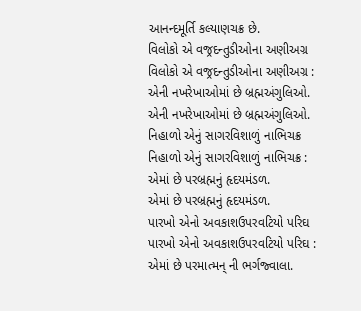આનન્દમૂર્તિ કલ્યાણચક્ર છે.
વિલોકો એ વજ્રદન્તુડીઓના અણીઅગ્ર
વિલોકો એ વજ્રદન્તુડીઓના અણીઅગ્ર :
એની નખરેખાઓમાં છે બ્રહ્મઅંગુલિઓ.
એની નખરેખાઓમાં છે બ્રહ્મઅંગુલિઓ.
નિહાળો એનું સાગરવિશાળું નાભિચક્ર
નિહાળો એનું સાગરવિશાળું નાભિચક્ર :
એમાં છે પરબ્રહ્મનું હૃદયમંડળ.
એમાં છે પરબ્રહ્મનું હૃદયમંડળ.
પારખો એનો અવકાશઉપરવટિયો પરિઘ
પારખો એનો અવકાશઉપરવટિયો પરિઘ :
એમાં છે પરમાત્મન્ ની ભર્ગજ્વાલા.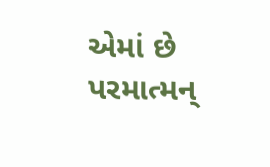એમાં છે પરમાત્મન્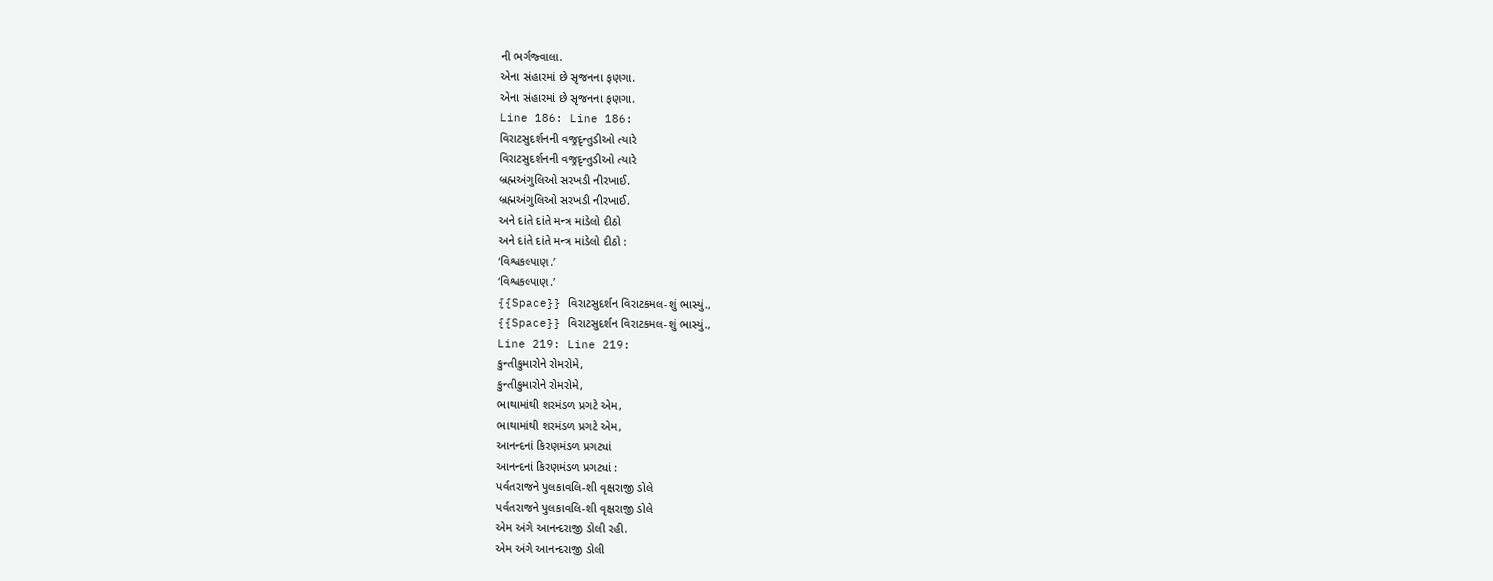ની ભર્ગજ્વાલા.
એના સંહારમાં છે સૃજનના ફણગા.
એના સંહારમાં છે સૃજનના ફણગા.
Line 186: Line 186:
વિરાટસુદર્શનની વજ્રદૃન્તુડીઓ ત્યારે
વિરાટસુદર્શનની વજ્રદૃન્તુડીઓ ત્યારે
બ્રહ્મઅંગુલિઓ સરખડી નીરખાઈ.
બ્રહ્મઅંગુલિઓ સરખડી નીરખાઈ.
અને દાંતે દાંતે મન્ત્ર માંડેલો દીઠો
અને દાંતે દાંતે મન્ત્ર માંડેલો દીઠો :
‘વિશ્વકલ્પાણ.’
‘વિશ્વકલ્પાણ.’
{{Space}} વિરાટસુદર્શન વિરાટકમલ-શું ભાસ્યું.,
{{Space}} વિરાટસુદર્શન વિરાટકમલ-શું ભાસ્યું.,
Line 219: Line 219:
કુન્તીકુમારોને રોમરોમે,
કુન્તીકુમારોને રોમરોમે,
ભાથામાંથી શરમંડળ પ્રગટે એમ,
ભાથામાંથી શરમંડળ પ્રગટે એમ,
આનન્દનાં કિરણમંડળ પ્રગટ્યાં
આનન્દનાં કિરણમંડળ પ્રગટ્યાં :
પર્વતરાજને પુલકાવલિ-શી વૃક્ષરાજી ડોલે
પર્વતરાજને પુલકાવલિ-શી વૃક્ષરાજી ડોલે
એમ અંગે આનન્દરાજી ડોલી રહી.
એમ અંગે આનન્દરાજી ડોલી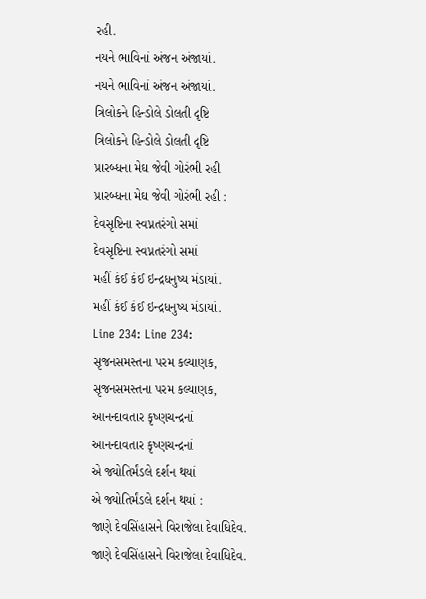રહી.
નયને ભાવિનાં અંજન અંજાયાં.
નયને ભાવિનાં અંજન અંજાયાં.
ત્રિલોકને હિન્ડોલે ડોલતી દૃષ્ટિ
ત્રિલોકને હિન્ડોલે ડોલતી દૃષ્ટિ
પ્રારબ્ધના મેઘ જેવી ગોરંભી રહી
પ્રારબ્ધના મેઘ જેવી ગોરંભી રહી :
દેવસૃષ્ટિના સ્વપ્નતરંગો સમાં
દેવસૃષ્ટિના સ્વપ્નતરંગો સમાં
મહીં કંઈ કંઈ ઇન્દ્રધનુષ્ય મંડાયાં.
મહીં કંઈ કંઈ ઇન્દ્રધનુષ્ય મંડાયાં.
Line 234: Line 234:
સૃજનસમસ્તના પરમ કલ્યાણક,
સૃજનસમસ્તના પરમ કલ્યાણક,
આનન્દાવતાર કૃષ્ણચન્દ્રનાં
આનન્દાવતાર કૃષ્ણચન્દ્રનાં
એ જ્યોતિર્મંડલે દર્શન થયાં
એ જ્યોતિર્મંડલે દર્શન થયાં :
જાણે દેવસિંહાસને વિરાજેલા દેવાધિદેવ.
જાણે દેવસિંહાસને વિરાજેલા દેવાધિદેવ.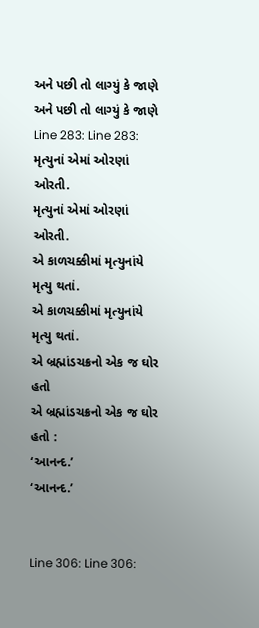અને પછી તો લાગ્યું કે જાણે
અને પછી તો લાગ્યું કે જાણે
Line 283: Line 283:
મૃત્યુનાં એમાં ઓરણાં ઓરતી.
મૃત્યુનાં એમાં ઓરણાં ઓરતી.
એ કાળચક્કીમાં મૃત્યુનાંયે મૃત્યુ થતાં.
એ કાળચક્કીમાં મૃત્યુનાંયે મૃત્યુ થતાં.
એ બ્રહ્માંડચક્રનો એક જ ઘોર હતો
એ બ્રહ્માંડચક્રનો એક જ ઘોર હતો :
‘આનન્દ.’
‘આનન્દ.’


Line 306: Line 306: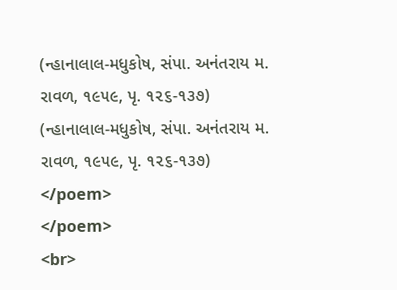(ન્હાનાલાલ-મધુકોષ, સંપા. અનંતરાય મ. રાવળ, ૧૯૫૯, પૃ. ૧૨૬-૧૩૭)
(ન્હાનાલાલ-મધુકોષ, સંપા. અનંતરાય મ. રાવળ, ૧૯૫૯, પૃ. ૧૨૬-૧૩૭)
</poem>
</poem>
<br>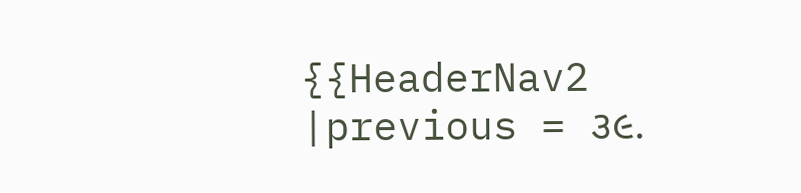{{HeaderNav2
|previous = ૩૯.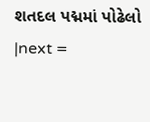શતદલ પદ્મમાં પોઢેલો
|next =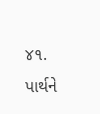૪૧. પાર્થને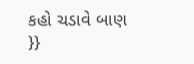કહો ચડાવે બાણ
}}